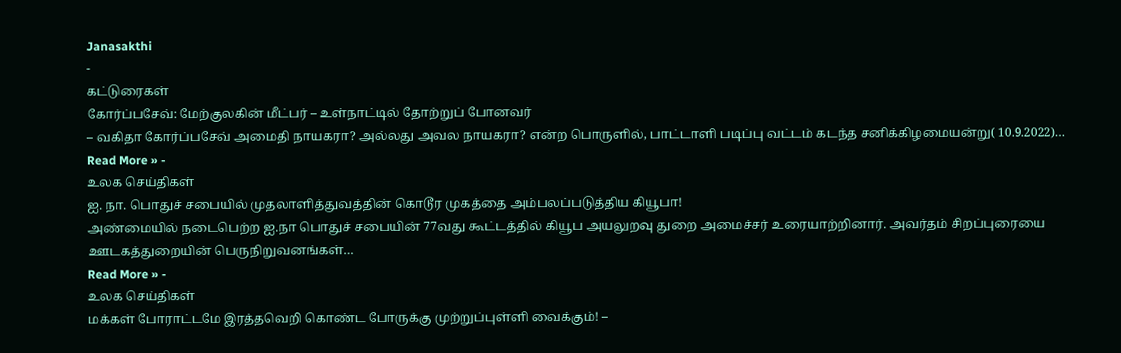Janasakthi
-
கட்டுரைகள்
கோர்ப்பசேவ்: மேற்குலகின் மீட்பர் – உள்நாட்டில் தோற்றுப் போனவர்
– வகிதா கோர்ப்பசேவ் அமைதி நாயகரா? அல்லது அவல நாயகரா? என்ற பொருளில், பாட்டாளி படிப்பு வட்டம் கடந்த சனிக்கிழமையன்று( 10.9.2022)…
Read More » -
உலக செய்திகள்
ஐ. நா. பொதுச் சபையில் முதலாளித்துவத்தின் கொடூர முகத்தை அம்பலப்படுத்திய கியூபா!
அண்மையில் நடைபெற்ற ஐ.நா பொதுச் சபையின் 77வது கூட்டத்தில் கியூப அயலுறவு துறை அமைச்சர் உரையாற்றினார். அவர்தம் சிறப்புரையை ஊடகத்துறையின் பெருநிறுவனங்கள்…
Read More » -
உலக செய்திகள்
மக்கள் போராட்டமே இரத்தவெறி கொண்ட போருக்கு முற்றுப்புள்ளி வைக்கும்! –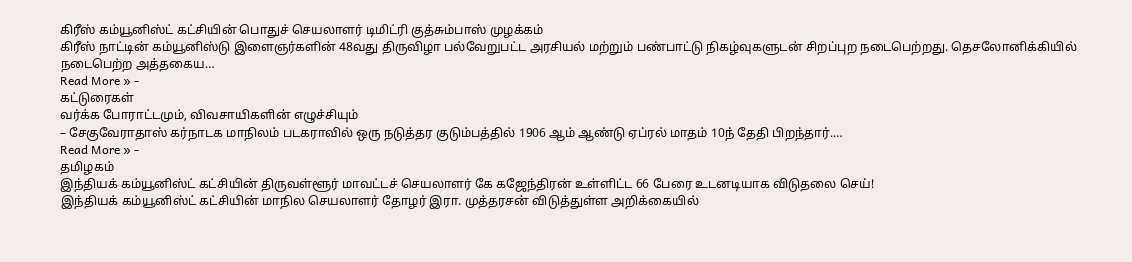கிரீஸ் கம்யூனிஸ்ட் கட்சியின் பொதுச் செயலாளர் டிமிட்ரி குத்சும்பாஸ் முழக்கம்
கிரீஸ் நாட்டின் கம்யூனிஸ்டு இளைஞர்களின் 48வது திருவிழா பல்வேறுபட்ட அரசியல் மற்றும் பண்பாட்டு நிகழ்வுகளுடன் சிறப்புற நடைபெற்றது. தெசலோனிக்கியில் நடைபெற்ற அத்தகைய…
Read More » -
கட்டுரைகள்
வர்க்க போராட்டமும், விவசாயிகளின் எழுச்சியும்
– சேகுவேராதாஸ் கர்நாடக மாநிலம் படகராவில் ஒரு நடுத்தர குடும்பத்தில் 1906 ஆம் ஆண்டு ஏப்ரல் மாதம் 10ந் தேதி பிறந்தார்.…
Read More » -
தமிழகம்
இந்தியக் கம்யூனிஸ்ட் கட்சியின் திருவள்ளூர் மாவட்டச் செயலாளர் கே கஜேந்திரன் உள்ளிட்ட 66 பேரை உடனடியாக விடுதலை செய்!
இந்தியக் கம்யூனிஸ்ட் கட்சியின் மாநில செயலாளர் தோழர் இரா. முத்தரசன் விடுத்துள்ள அறிக்கையில்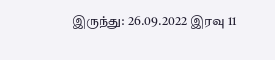இருந்து: 26.09.2022 இரவு 11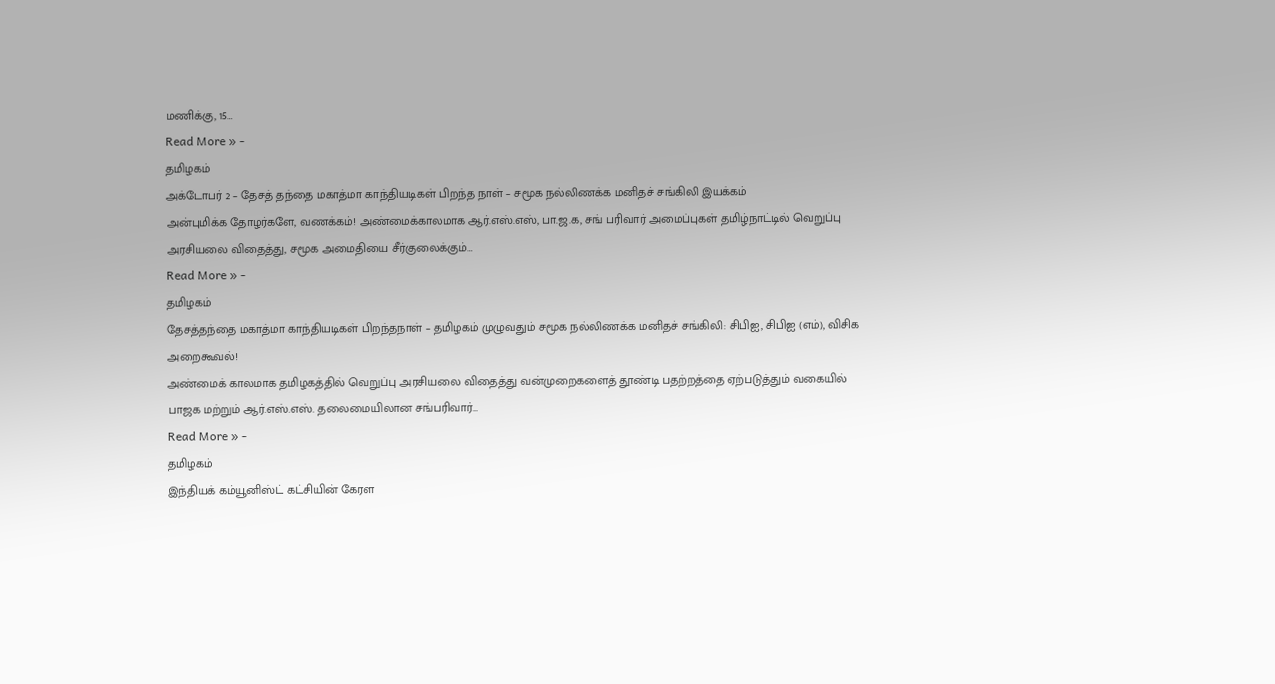மணிக்கு, 15…
Read More » -
தமிழகம்
அக்டோபர் 2 – தேசத் தந்தை மகாத்மா காந்தியடிகள் பிறந்த நாள் – சமூக நல்லிணக்க மனிதச் சங்கிலி இயக்கம்
அன்புமிக்க தோழர்களே, வணக்கம்! அண்மைக்காலமாக ஆர்.எஸ்.எஸ், பா.ஜ.க, சங் பரிவார் அமைப்புகள் தமிழ்நாட்டில் வெறுப்பு அரசியலை விதைத்து, சமூக அமைதியை சீர்குலைக்கும்…
Read More » -
தமிழகம்
தேசத்தந்தை மகாத்மா காந்தியடிகள் பிறந்தநாள் – தமிழகம் முழுவதும் சமூக நல்லிணக்க மனிதச் சங்கிலி: சிபிஐ, சிபிஐ (எம்), விசிக அறைகூவல்!
அண்மைக் காலமாக தமிழகத்தில் வெறுப்பு அரசியலை விதைத்து வன்முறைகளைத் தூண்டி பதற்றத்தை ஏற்படுத்தும் வகையில் பாஜக மற்றும் ஆர்.எஸ்.எஸ். தலைமையிலான சங்பரிவார்…
Read More » -
தமிழகம்
இந்தியக் கம்யூனிஸ்ட் கட்சியின் கேரள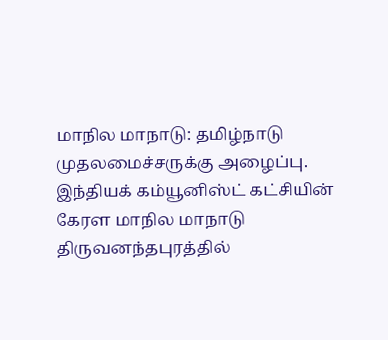மாநில மாநாடு: தமிழ்நாடு முதலமைச்சருக்கு அழைப்பு.
இந்தியக் கம்யூனிஸ்ட் கட்சியின் கேரள மாநில மாநாடு திருவனந்தபுரத்தில்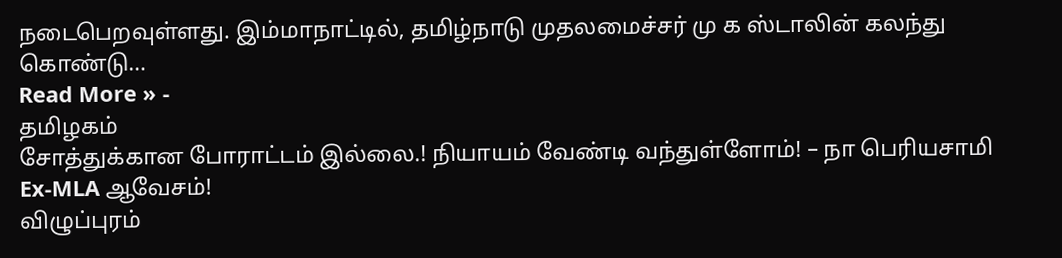நடைபெறவுள்ளது. இம்மாநாட்டில், தமிழ்நாடு முதலமைச்சர் மு க ஸ்டாலின் கலந்து கொண்டு…
Read More » -
தமிழகம்
சோத்துக்கான போராட்டம் இல்லை.! நியாயம் வேண்டி வந்துள்ளோம்! – நா பெரியசாமி Ex-MLA ஆவேசம்!
விழுப்புரம்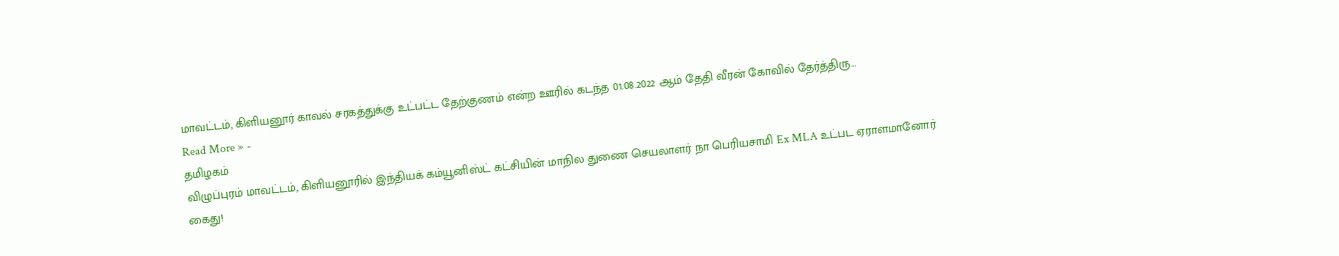மாவட்டம், கிளியனூர் காவல் சரகத்துக்கு உட்பட்ட தேற்குணம் என்ற ஊரில் கடந்த 01.08.2022 ஆம் தேதி வீரன் கோவில் தேர்த்திரு…
Read More » -
தமிழகம்
விழுப்புரம் மாவட்டம், கிளியனூரில் இந்தியக் கம்யூனிஸ்ட் கட்சியின் மாநில துணை செயலாளர் நா பெரியசாமி Ex MLA உட்பட ஏராளமானோர் கைது!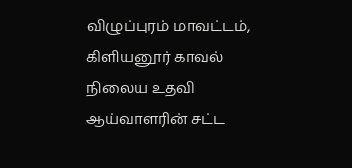விழுப்புரம் மாவட்டம், கிளியனூர் காவல் நிலைய உதவி ஆய்வாளரின் சட்ட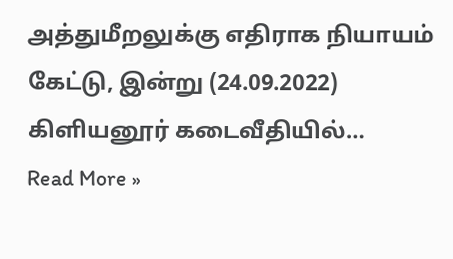அத்துமீறலுக்கு எதிராக நியாயம் கேட்டு, இன்று (24.09.2022) கிளியனூர் கடைவீதியில்…
Read More »